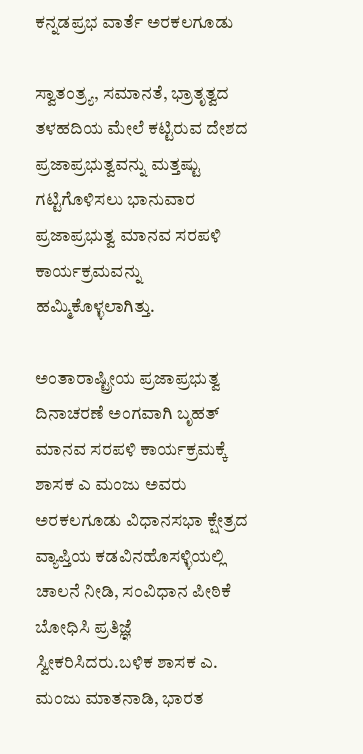ಕನ್ನಡಪ್ರಭ ವಾರ್ತೆ ಅರಕಲಗೂಡು

ಸ್ವಾತಂತ್ರ್ಯ, ಸಮಾನತೆ, ಭ್ರಾತೃತ್ವದ ತಳಹದಿಯ ಮೇಲೆ ಕಟ್ಟಿರುವ ದೇಶದ ಪ್ರಜಾಪ್ರಭುತ್ವವನ್ನು ಮತ್ತಷ್ಟು ಗಟ್ಟಿಗೊಳಿಸಲು ಭಾನುವಾರ ಪ್ರಜಾಪ್ರಭುತ್ವ ಮಾನವ ಸರಪಳಿ ಕಾರ್ಯಕ್ರಮವನ್ನು ಹಮ್ಮಿಕೊಳ್ಳಲಾಗಿತ್ತು.

ಅಂತಾರಾಷ್ಟ್ರೀಯ ಪ್ರಜಾಪ್ರಭುತ್ವ ದಿನಾಚರಣೆ ಅಂಗವಾಗಿ ಬೃಹತ್ ಮಾನವ ಸರಪಳಿ ಕಾರ್ಯಕ್ರಮಕ್ಕೆ ಶಾಸಕ ಎ ಮಂಜು ಅವರು ಅರಕಲಗೂಡು ವಿಧಾನಸಭಾ ಕ್ಷೇತ್ರದ ವ್ಯಾಪ್ತಿಯ ಕಡವಿನಹೊಸಳ್ಳಿಯಲ್ಲಿ ಚಾಲನೆ ನೀಡಿ, ಸಂವಿಧಾನ ಪೀಠಿಕೆ ಬೋಧಿಸಿ ಪ್ರತಿಜ್ಞೆ ಸ್ವೀಕರಿಸಿದರು.ಬಳಿಕ ಶಾಸಕ ಎ. ಮಂಜು ಮಾತನಾಡಿ, ಭಾರತ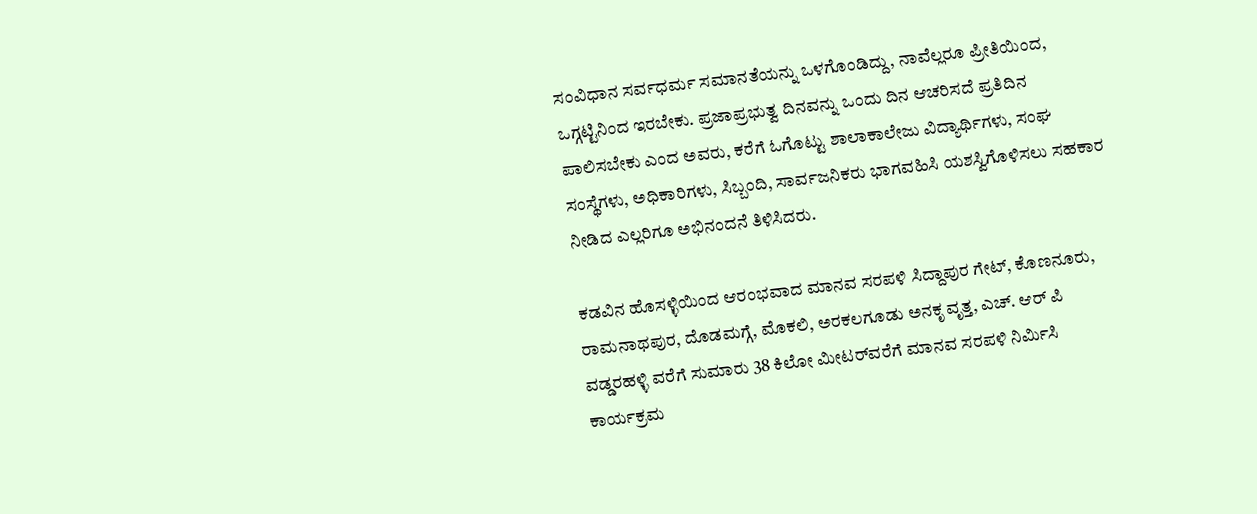ಸಂವಿಧಾನ ಸರ್ವಧರ್ಮ ಸಮಾನತೆಯನ್ನು ಒಳಗೊಂಡಿದ್ದು, ನಾವೆಲ್ಲರೂ ಪ್ರೀತಿಯಿಂದ, ಒಗ್ಗಟ್ಟಿನಿಂದ ಇರಬೇಕು. ಪ್ರಜಾಪ್ರಭುತ್ವ ದಿನವನ್ನು ಒಂದು ದಿನ ಆಚರಿಸದೆ ಪ್ರತಿದಿನ ಪಾಲಿಸಬೇಕು ಎಂದ ಅವರು, ಕರೆಗೆ ಓಗೊಟ್ಟು ಶಾಲಾಕಾಲೇಜು ವಿದ್ಯಾರ್ಥಿಗಳು, ಸಂಘ ಸಂಸ್ಥೆಗಳು, ಅಧಿಕಾರಿಗಳು, ಸಿಬ್ಬಂದಿ, ಸಾರ್ವಜನಿಕರು ಭಾಗವಹಿಸಿ ಯಶಸ್ವಿಗೊಳಿಸಲು ಸಹಕಾರ ನೀಡಿದ ಎಲ್ಲರಿಗೂ ಅಭಿನಂದನೆ ತಿಳಿಸಿದರು.

ಕಡವಿನ ಹೊಸಳ್ಳಿಯಿಂದ ಆರಂಭವಾದ ಮಾನವ ಸರಪಳಿ ಸಿದ್ದಾಪುರ ಗೇಟ್, ಕೊಣನೂರು, ರಾಮನಾಥಪುರ, ದೊಡಮಗ್ಗೆ, ಮೊಕಲಿ, ಅರಕಲಗೂಡು ಅನಕೃ ವೃತ್ತ, ಎಚ್. ಆರ್‌ ಪಿ ವಡ್ಡರಹಳ್ಳಿ ವರೆಗೆ ಸುಮಾರು 38 ಕಿಲೋ ಮೀಟರ್‌ವರೆಗೆ ಮಾನವ ಸರಪಳಿ ನಿರ್ಮಿಸಿ ಕಾರ್ಯಕ್ರಮ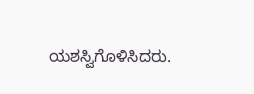ಯಶಸ್ವಿಗೊಳಿಸಿದರು.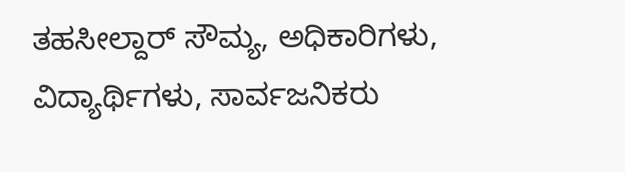ತಹಸೀಲ್ದಾರ್‌ ಸೌಮ್ಯ, ಅಧಿಕಾರಿಗಳು, ವಿದ್ಯಾರ್ಥಿಗಳು, ಸಾರ್ವಜನಿಕರು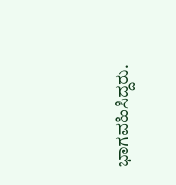ಭಾಗವಹಿಸಿದ್ದರು.